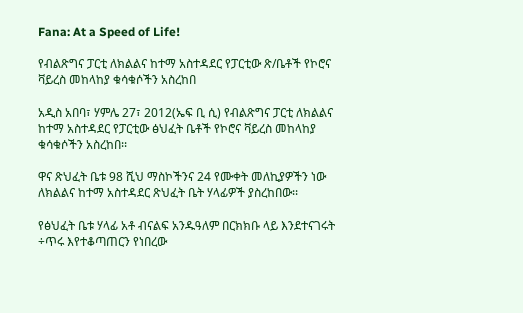Fana: At a Speed of Life!

የብልጽግና ፓርቲ ለክልልና ከተማ አስተዳደር የፓርቲው ጽ/ቤቶች የኮሮና ቫይረስ መከላከያ ቁሳቁሶችን አስረከበ

አዲስ አበባ፣ ሃምሌ 27፣ 2012(ኤፍ ቢ ሲ) የብልጽግና ፓርቲ ለክልልና ከተማ አስተዳደር የፓርቲው ፅህፈት ቤቶች የኮሮና ቫይረስ መከላከያ ቁሳቁሶችን አስረከበ፡፡

ዋና ጽህፈት ቤቱ 98 ሺህ ማስኮችንና 24 የሙቀት መለኪያዎችን ነው ለክልልና ከተማ አስተዳደር ጽህፈት ቤት ሃላፊዎች ያስረከበው፡፡

የፅህፈት ቤቱ ሃላፊ አቶ ብናልፍ አንዱዓለም በርክክቡ ላይ እንደተናገሩት ÷ጥሩ እየተቆጣጠርን የነበረው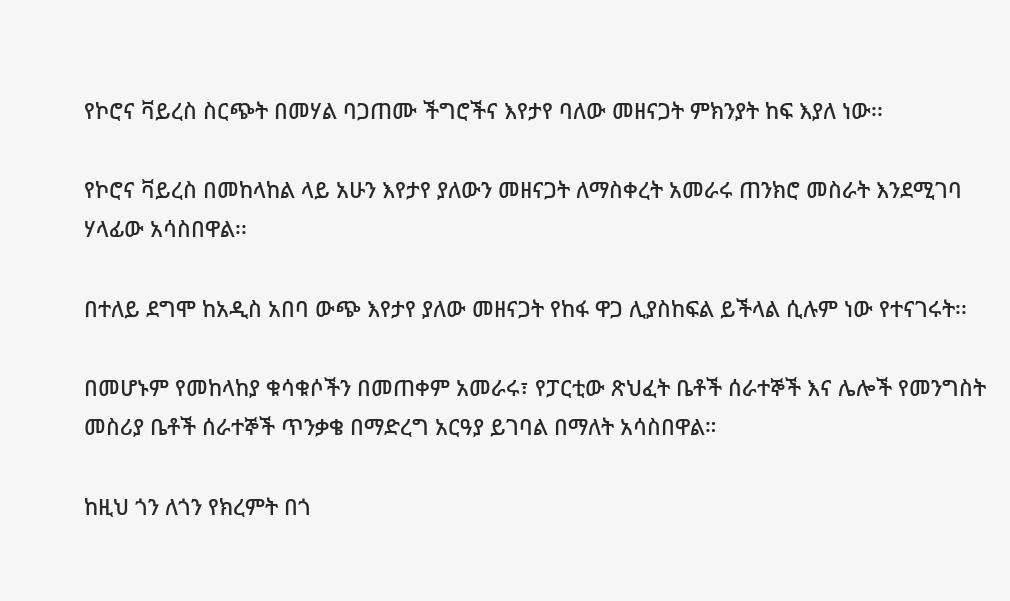የኮሮና ቫይረስ ስርጭት በመሃል ባጋጠሙ ችግሮችና እየታየ ባለው መዘናጋት ምክንያት ከፍ እያለ ነው፡፡

የኮሮና ቫይረስ በመከላከል ላይ አሁን እየታየ ያለውን መዘናጋት ለማስቀረት አመራሩ ጠንክሮ መስራት እንደሚገባ ሃላፊው አሳስበዋል፡፡

በተለይ ደግሞ ከአዲስ አበባ ውጭ እየታየ ያለው መዘናጋት የከፋ ዋጋ ሊያስከፍል ይችላል ሲሉም ነው የተናገሩት፡፡

በመሆኑም የመከላከያ ቁሳቁሶችን በመጠቀም አመራሩ፣ የፓርቲው ጽህፈት ቤቶች ሰራተኞች እና ሌሎች የመንግስት መስሪያ ቤቶች ሰራተኞች ጥንቃቄ በማድረግ አርዓያ ይገባል በማለት አሳስበዋል።

ከዚህ ጎን ለጎን የክረምት በጎ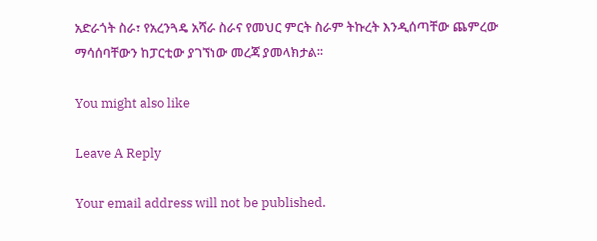አድራጎት ስራ፣ የአረንጓዴ አሻራ ስራና የመህር ምርት ስራም ትኩረት እንዲሰጣቸው ጨምረው ማሳሰባቸውን ከፓርቲው ያገኘነው መረጃ ያመላክታል፡፡

You might also like

Leave A Reply

Your email address will not be published.